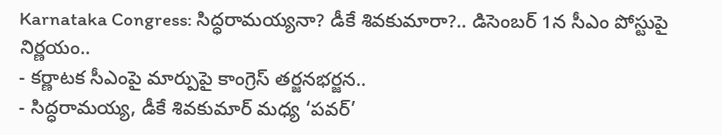Karnataka Congress: సిద్ధరామయ్యనా? డీకే శివకుమారా?.. డిసెంబర్ 1న సీఎం పోస్టుపై నిర్ణయం..
- కర్ణాటక సీఎంపై మార్పుపై కాంగ్రెస్ తర్జనభర్జన..
- సిద్ధరామయ్య, డీకే శివకుమార్ మధ్య ‘పవర్’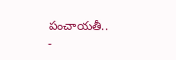పంచాయతీ..
-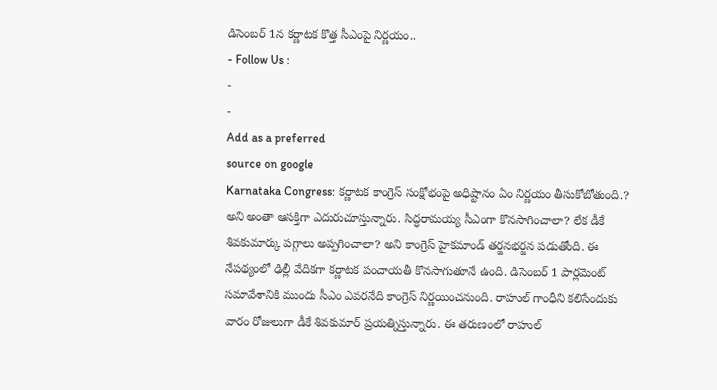డిసెంబర్ 1న కర్ణాటక కొత్త సీఎంపై నిర్ణయం..
- Follow Us :
-
-
Add as a preferred
source on google
Karnataka Congress: కర్ణాటక కాంగ్రెస్ సంక్షోభంపై అధిష్టానం ఏం నిర్ణయం తీసుకోబోతుంది.? అని అంతా ఆసక్తిగా ఎదురుచూస్తున్నారు. సిద్ధరామయ్య సీఎంగా కొనసాగించాలా? లేక డీకే శివకుమార్కు పగ్గాలు అప్పగించాలా? అని కాంగ్రెస్ హైకమాండ్ తర్జనభర్జన పడుతోంది. ఈ నేపథ్యంలో ఢిల్లీ వేదికగా కర్ణాటక పంచాయతీ కొనసాగుతూనే ఉంది. డిసెంబర్ 1 పార్లమెంట్ సమావేశానికి ముందు సీఎం ఎవరనేది కాంగ్రెస్ నిర్ణయించనుంది. రాహుల్ గాంధీని కలిసేందుకు వారం రోజులుగా డీకే శివకుమార్ ప్రయత్నిస్తున్నారు. ఈ తరుణంలో రాహుల్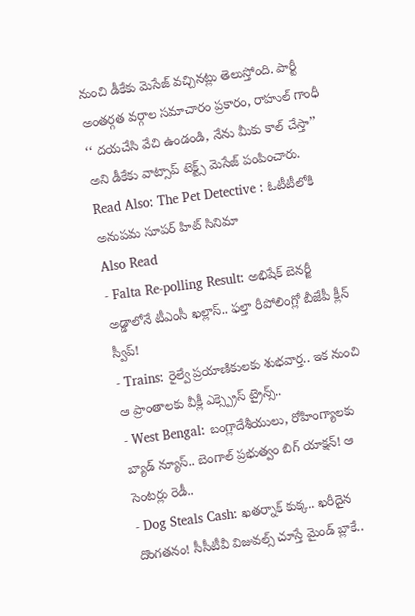నుంచి డీకేకు మెసేజ్ వచ్చినట్లు తెలుస్తోంది. పార్టీ అంతర్గత వర్గాల సమాచారం ప్రకారం, రాహుల్ గాంధీ ‘‘ దయచేసి వేచి ఉండండి, నేను మీకు కాల్ చేస్తా’’ అని డీకేకు వాట్సాప్ టెక్ట్స్ మెసేజ్ పంపించారు.
Read Also: The Pet Detective : ఓటీటీలోకి అనుపమ సూపర్ హిట్ సినిమా
Also Read
- Falta Re-polling Result: అభిషేక్ బెనర్జీ అడ్డాలోనే టీఎంసీ ఖల్లాస్.. ఫల్తా రీపోలింగ్లో బీజేపీ క్లీన్ స్వీప్!
- Trains: రైల్వే ప్రయాణికులకు శుభవార్త.. ఇక నుంచి ఆ ప్రాంతాలకు వీక్లీ ఎక్స్ప్రెస్ ట్రైన్స్..
- West Bengal: బంగ్లాదేశీయులు, రోహింగ్యాలకు బ్యాడ్ న్యూస్.. బెంగాల్ ప్రభుత్వం బిగ్ యాక్షన్! ఆ సెంటర్లు రెడీ..
- Dog Steals Cash: ఖతర్నాక్ కుక్క.. ఖరీదైన దొంగతనం! సీసీటీవీ విజువల్స్ చూస్తే మైండ్ బ్లాకే..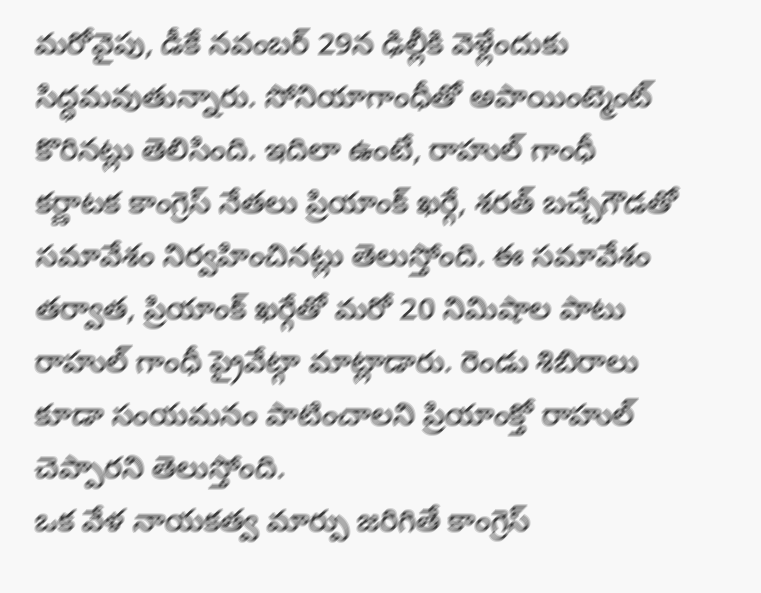మరోవైపు, డీకే నవంబర్ 29న ఢిల్లీకి వెళ్లేందుకు సిద్ధమవుతున్నారు. సోనియాగాంధీతో అపాయింట్మెంట్ కొరినట్లు తెలిసింది. ఇదిలా ఉంటే, రాహుల్ గాంధీ కర్ణాటక కాంగ్రెస్ నేతలు ప్రియాంక్ ఖర్గే, శరత్ బచ్చేగౌడతో సమావేశం నిర్వహించినట్లు తెలుస్తోంది. ఈ సమావేశం తర్వాత, ప్రియాంక్ ఖర్గేతో మరో 20 నిమిషాల పాటు రాహుల్ గాంధీ ప్రైవేట్గా మాట్లాడారు. రెండు శిబిరాలు కూడా సంయమనం పాటించాలని ప్రియాంక్తో రాహుల్ చెప్పారని తెలుస్తోంది.
ఒక వేళ నాయకత్వ మార్పు జరిగితే కాంగ్రెస్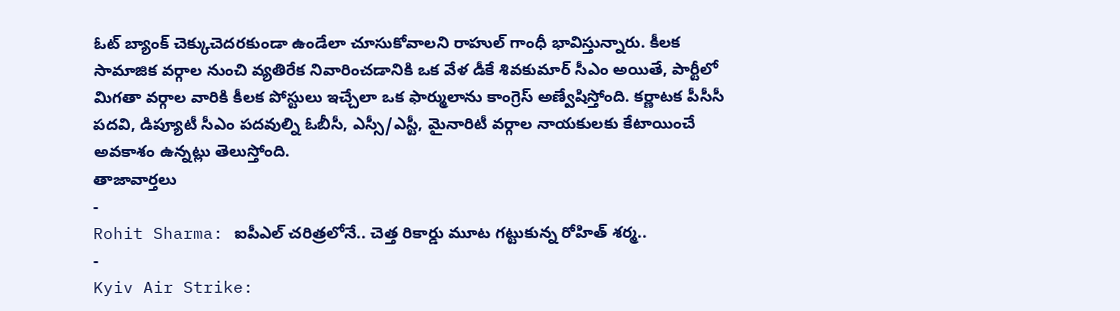ఓట్ బ్యాంక్ చెక్కుచెదరకుండా ఉండేలా చూసుకోవాలని రాహుల్ గాంధీ భావిస్తున్నారు. కీలక సామాజిక వర్గాల నుంచి వ్యతిరేక నివారించడానికి ఒక వేళ డీకే శివకుమార్ సీఎం అయితే, పార్టీలో మిగతా వర్గాల వారికి కీలక పోస్టులు ఇచ్చేలా ఒక ఫార్ములాను కాంగ్రెస్ అణ్వేషిస్తోంది. కర్ణాటక పీసీసీ పదవి, డిప్యూటీ సీఎం పదవుల్ని ఓబీసీ, ఎస్సీ/ఎస్టీ, మైనారిటీ వర్గాల నాయకులకు కేటాయించే అవకాశం ఉన్నట్లు తెలుస్తోంది.
తాజావార్తలు
-
Rohit Sharma: ఐపీఎల్ చరిత్రలోనే.. చెత్త రికార్డు మూట గట్టుకున్న రోహిత్ శర్మ..
-
Kyiv Air Strike: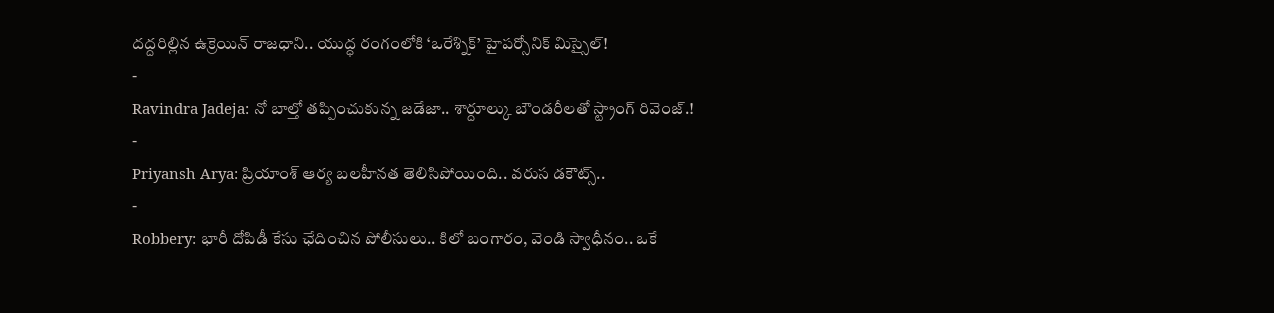దద్దరిల్లిన ఉక్రెయిన్ రాజధాని.. యుద్ధ రంగంలోకి ‘ఒరేశ్నిక్’ హైపర్సోనిక్ మిస్సైల్!
-
Ravindra Jadeja: నో బాల్తో తప్పించుకున్న జడేజా.. శార్దూల్కు బౌండరీలతో స్ట్రాంగ్ రివెంజ్.!
-
Priyansh Arya: ప్రియాంశ్ ఆర్య బలహీనత తెలిసిపోయింది.. వరుస డకౌట్స్..
-
Robbery: భారీ దోపిడీ కేసు ఛేదించిన పోలీసులు.. కిలో బంగారం, వెండి స్వాధీనం.. ఒకే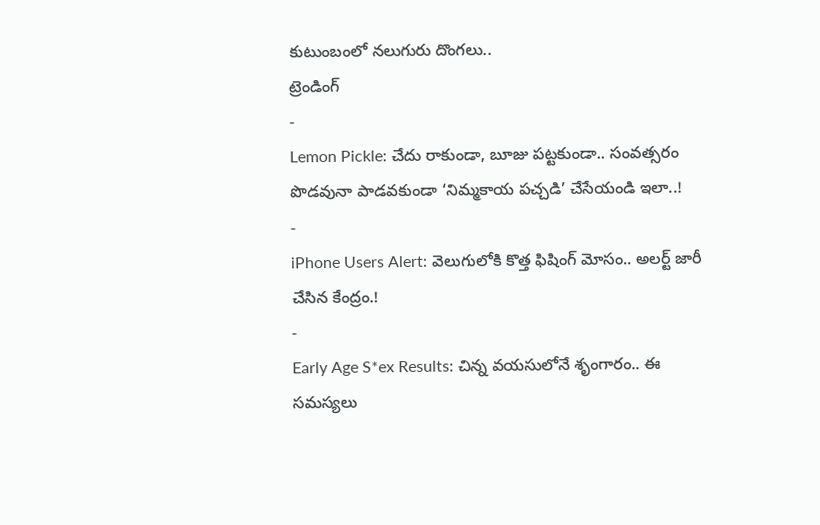కుటుంబంలో నలుగురు దొంగలు..
ట్రెండింగ్
-
Lemon Pickle: చేదు రాకుండా, బూజు పట్టకుండా.. సంవత్సరం పొడవునా పాడవకుండా ‘నిమ్మకాయ పచ్చడి’ చేసేయండి ఇలా..!
-
iPhone Users Alert: వెలుగులోకి కొత్త ఫిషింగ్ మోసం.. అలర్ట్ జారీ చేసిన కేంద్రం.!
-
Early Age S*ex Results: చిన్న వయసులోనే శృంగారం.. ఈ సమస్యలు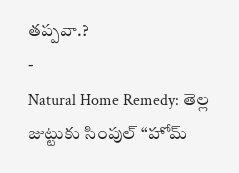తప్పవా.?
-
Natural Home Remedy: తెల్ల జుట్టుకు సింపుల్ “హోమ్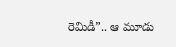రెమిడీ”.. ఆ మూడు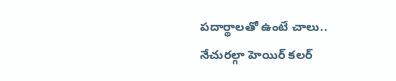పదార్థాలతో ఉంటే చాలు.. నేచురల్గా హెయిర్ కలర్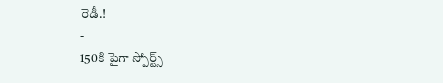రెడీ.!
-
150కి పైగా స్పోర్ట్స్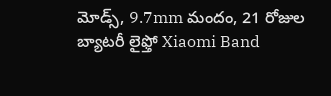మోడ్స్, 9.7mm మందం, 21 రోజుల బ్యాటరీ లైఫ్తో Xiaomi Band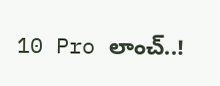10 Pro లాంచ్..!